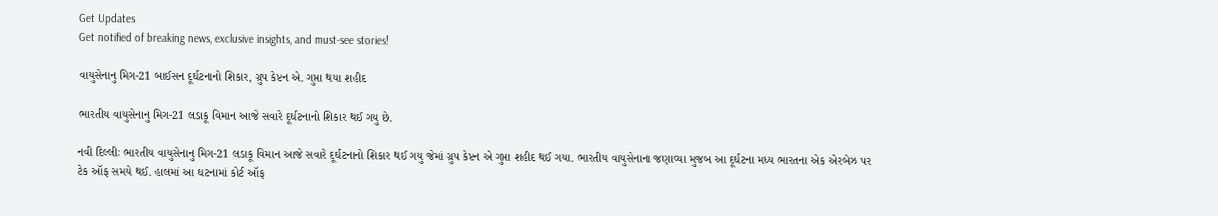Get Updates
Get notified of breaking news, exclusive insights, and must-see stories!

વાયુસેનાનુ મિગ-21 બાઈસન દૂર્ઘટનાનો શિકાર, ગ્રુપ કેપ્ટન એ. ગુપ્તા થયા શહીદ

ભારતીય વાયુસેનાનુ મિગ-21 લડાકૂ વિમાન આજે સવારે દૂર્ઘટનાનો શિકાર થઈ ગયુ છે.

નવી દિલ્લીઃ ભારતીય વાયુસેનાનુ મિગ-21 લડાકૂ વિમાન આજે સવારે દૂર્ઘટનાનો શિકાર થઈ ગયુ જેમાં ગ્રુપ કેપ્ટન એ ગુપ્તા શહીદ થઈ ગયા. ભારતીય વાયુસેનાના જણાવ્યા મુજબ આ દૂર્ઘટના મધ્ય ભારતના એક એરબેઝ પર ટેક ઑફ સમયે થઈ. હાલમાં આ ઘટનામાં કોર્ટ ઑફ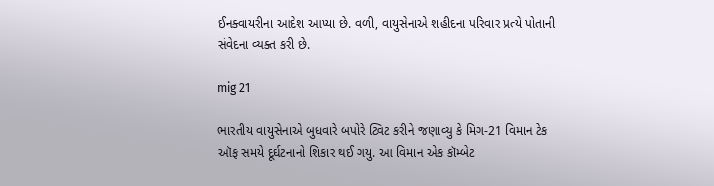ઈનક્વાયરીના આદેશ આપ્યા છે. વળી, વાયુસેનાએ શહીદના પરિવાર પ્રત્યે પોતાની સંવેદના વ્યક્ત કરી છે.

mig 21

ભારતીય વાયુસેનાએ બુધવારે બપોરે ટ્વિટ કરીને જણાવ્યુ કે મિગ-21 વિમાન ટેક ઑફ સમયે દૂર્ઘટનાનો શિકાર થઈ ગયુ. આ વિમાન એક કૉમ્બેટ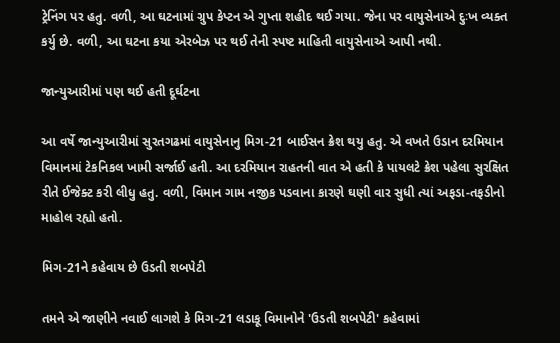ટ્રેનિંગ પર હતુ. વળી, આ ઘટનામાં ગ્રુપ કેપ્ટન એ ગુપ્તા શહીદ થઈ ગયા. જેના પર વાયુસેનાએ દુઃખ વ્યક્ત કર્યુ છે. વળી, આ ઘટના કયા એરબેઝ પર થઈ તેની સ્પષ્ટ માહિતી વાયુસેનાએ આપી નથી.

જાન્યુઆરીમાં પણ થઈ હતી દૂર્ઘટના

આ વર્ષે જાન્યુઆરીમાં સુરતગઢમાં વાયુસેનાનુ મિગ-21 બાઈસન ક્રેશ થયુ હતુ. એ વખતે ઉડાન દરમિયાન વિમાનમાં ટેકનિકલ ખામી સર્જાઈ હતી. આ દરમિયાન રાહતની વાત એ હતી કે પાયલટે ક્રેશ પહેલા સુરક્ષિત રીતે ઈજેક્ટ કરી લીધુ હતુ. વળી, વિમાન ગામ નજીક પડવાના કારણે ઘણી વાર સુધી ત્યાં અફડા-તફડીનો માહોલ રહ્યો હતો.

મિગ-21ને કહેવાય છે ઉડતી શબપેટી

તમને એ જાણીને નવાઈ લાગશે કે મિગ-21 લડાકૂ વિમાનોને 'ઉડતી શબપેટી' કહેવામાં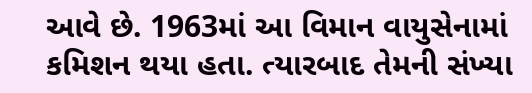આવે છે. 1963માં આ વિમાન વાયુસેનામાં કમિશન થયા હતા. ત્યારબાદ તેમની સંખ્યા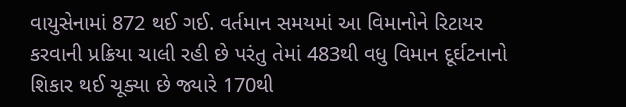વાયુસેનામાં 872 થઈ ગઈ. વર્તમાન સમયમાં આ વિમાનોને રિટાયર કરવાની પ્રક્રિયા ચાલી રહી છે પરંતુ તેમાં 483થી વધુ વિમાન દૂર્ઘટનાનો શિકાર થઈ ચૂક્યા છે જ્યારે 170થી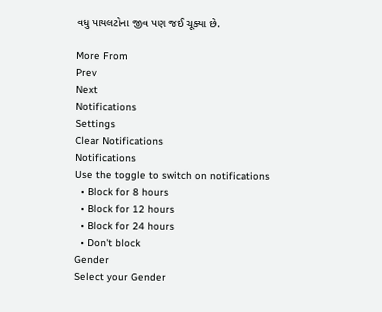વધુ પાયલટોના જીવ પણ જઈ ચૂક્યા છે.

More From
Prev
Next
Notifications
Settings
Clear Notifications
Notifications
Use the toggle to switch on notifications
  • Block for 8 hours
  • Block for 12 hours
  • Block for 24 hours
  • Don't block
Gender
Select your Gender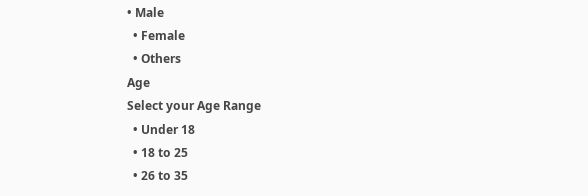• Male
  • Female
  • Others
Age
Select your Age Range
  • Under 18
  • 18 to 25
  • 26 to 35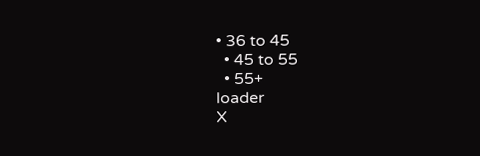• 36 to 45
  • 45 to 55
  • 55+
loader
X